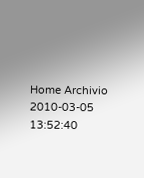Home Archivio
2010-03-05 13:52:40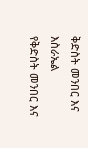ቅድስት መንበር እና እስራኤል
የቅድስት መንበር እና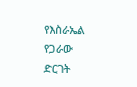የእስራኤል የጋራው ድርገት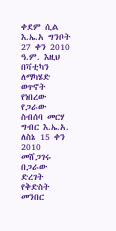ቀደም ሲል እ.ኤ.አ ግንቦት 27 ቀን 2010 ዓ.ም. እዚህ በቫቲካን ለማካሄድ ወጥኖት የነበረው የጋራው ስብሰባ መርሃ ግብር እ.ኤ.አ. ለስኔ 15 ቀን 2010 መሸጋገሩ
በጋራው ድረገት የቅድስት መንበር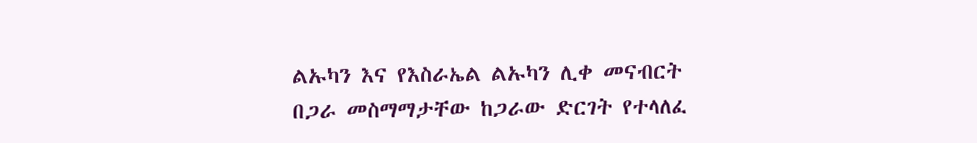ልኡካን እና የእስራኤል ልኡካን ሊቀ መናብርት በጋራ መስማማታቸው ከጋራው ድርገት የተላለፈ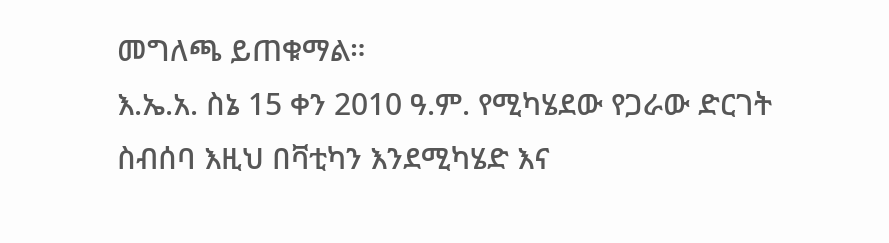መግለጫ ይጠቁማል።
እ.ኤ.አ. ስኔ 15 ቀን 2010 ዓ.ም. የሚካሄደው የጋራው ድርገት ስብሰባ እዚህ በቫቲካን እንደሚካሄድ እና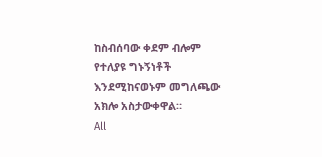ከስብሰባው ቀደም ብሎም የተለያዩ ግኑኝነቶች እንደሚከናወኑም መግለጫው አክሎ አስታውቀዋል።
All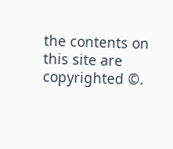the contents on this site are copyrighted ©.